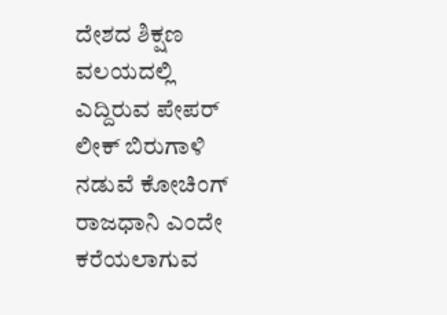ದೇಶದ ಶಿಕ್ಷಣ ವಲಯದಲ್ಲಿ ಎದ್ದಿರುವ ಪೇಪರ್ ಲೀಕ್ ಬಿರುಗಾಳಿ ನಡುವೆ ಕೋಚಿಂಗ್ ರಾಜಧಾನಿ ಎಂದೇ ಕರೆಯಲಾಗುವ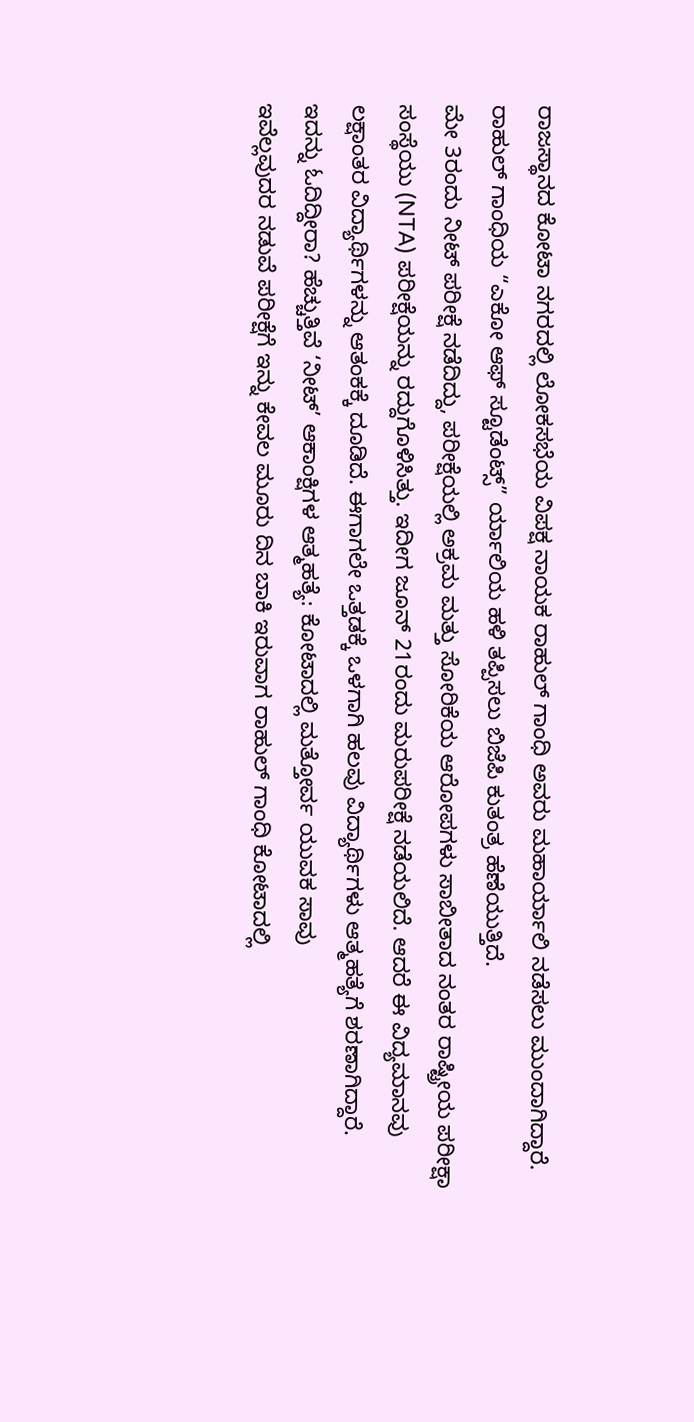ರಾಜಸ್ಥಾನದ ಕೋಟಾ ನಗರದಲ್ಲಿ ಲೋಕಸಭೆಯ ವಿಪಕ್ಷ ನಾಯಕ ರಾಹುಲ್ ಗಾಂಧಿ ಅವರು ಮಹಾರ್ಯಾಲಿ ನಡೆಸಲು ಮುಂದಾಗಿದ್ದಾರೆ. ರಾಹುಲ್ ಗಾಂಧಿಯ “ಎಕೋ ಆಫ್ ಸ್ಟೂಡೆಂಟ್ಸ್” ರ್ಯಾಲಿಯ ಹಳಿ ತಪ್ಪಿಸಲು ಬಿಜೆಪಿ ಕುತಂತ್ರ ಹೆಣೆಯುತ್ತಿದೆ.
ಮೇ 3ರಂದು ನೀಟ್ ಪರೀಕ್ಷೆ ನಡೆದಿದ್ದು, ಪರೀಕ್ಷೆಯಲ್ಲಿ ಅಕ್ರಮ ಮತ್ತು ಸೋರಿಕೆಯ ಆರೋಪಗಳು ಸಾಬೀತಾದ ನಂತರ ರಾಷ್ಟ್ರೀಯ ಪರೀಕ್ಷಾ ಸಂಸ್ಥೆಯು (NTA) ಪರೀಕ್ಷೆಯನ್ನು ರದ್ದುಗೊಳಿಸಿತ್ತು. ಇದೀಗ ಜೂನ್ 21ರಂದು ಮರುಪರೀಕ್ಷೆ ನಡೆಯಲಿದೆ. ಆದರೆ ಈ ವಿದ್ಯಮಾನವು ಲಕ್ಷಾಂತರ ವಿದ್ಯಾರ್ಥಿಗಳನ್ನು ಆತಂಕಕ್ಕೆ ದೂಡಿದೆ. ಈಗಾಗಲೇ ಒತ್ತಡಕ್ಕೆ ಒಳಗಾಗಿ ಹಲವು ವಿದ್ಯಾರ್ಥಿಗಳು ಆತ್ಮಹತ್ಯೆಗೆ ಶರಣಾಗಿದ್ದಾರೆ.
ಇದನ್ನು ಓದಿದ್ದೀರಾ? ಹೆಚ್ಚುತ್ತಿವೆ ‘ನೀಟ್’ ಆಕಾಂಕ್ಷಿಗಳ ಆತ್ಮಹತ್ಯೆ: ಕೋಟಾದಲ್ಲಿ ಮತ್ತೋರ್ವ ಯುವಕ ಸಾವು
ಇವೆಲ್ಲವುದರ ನಡುವೆ ಪರೀಕ್ಷೆಗೆ ಇನ್ನು ಕೇವಲ ಮೂರು ದಿನ ಬಾಕಿ ಇರುವಾಗ ರಾಹುಲ್ ಗಾಂಧಿ ಕೋಟಾದಲ್ಲಿ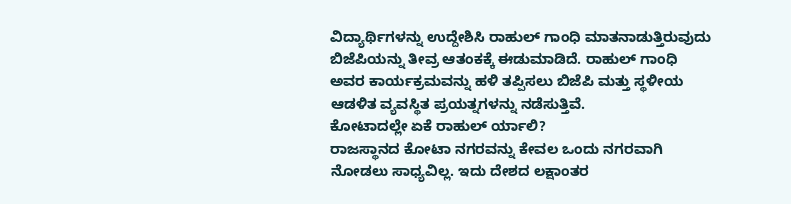ವಿದ್ಯಾರ್ಥಿಗಳನ್ನು ಉದ್ದೇಶಿಸಿ ರಾಹುಲ್ ಗಾಂಧಿ ಮಾತನಾಡುತ್ತಿರುವುದು ಬಿಜೆಪಿಯನ್ನು ತೀವ್ರ ಆತಂಕಕ್ಕೆ ಈಡುಮಾಡಿದೆ. ರಾಹುಲ್ ಗಾಂಧಿ ಅವರ ಕಾರ್ಯಕ್ರಮವನ್ನು ಹಳಿ ತಪ್ಪಿಸಲು ಬಿಜೆಪಿ ಮತ್ತು ಸ್ಥಳೀಯ ಆಡಳಿತ ವ್ಯವಸ್ಥಿತ ಪ್ರಯತ್ನಗಳನ್ನು ನಡೆಸುತ್ತಿವೆ.
ಕೋಟಾದಲ್ಲೇ ಏಕೆ ರಾಹುಲ್ ರ್ಯಾಲಿ?
ರಾಜಸ್ಥಾನದ ಕೋಟಾ ನಗರವನ್ನು ಕೇವಲ ಒಂದು ನಗರವಾಗಿ ನೋಡಲು ಸಾಧ್ಯವಿಲ್ಲ. ಇದು ದೇಶದ ಲಕ್ಷಾಂತರ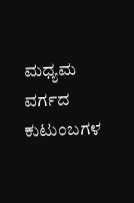ಮಧ್ಯಮ ವರ್ಗದ ಕುಟುಂಬಗಳ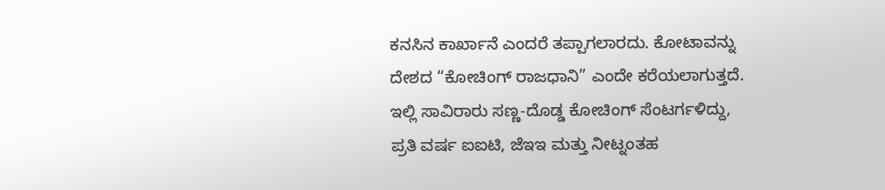ಕನಸಿನ ಕಾರ್ಖಾನೆ ಎಂದರೆ ತಪ್ಪಾಗಲಾರದು. ಕೋಟಾವನ್ನು ದೇಶದ “ಕೋಚಿಂಗ್ ರಾಜಧಾನಿ” ಎಂದೇ ಕರೆಯಲಾಗುತ್ತದೆ. ಇಲ್ಲಿ ಸಾವಿರಾರು ಸಣ್ಣ-ದೊಡ್ಡ ಕೋಚಿಂಗ್ ಸೆಂಟರ್ಗಳಿದ್ದು, ಪ್ರತಿ ವರ್ಷ ಐಐಟಿ, ಜೆಇಇ ಮತ್ತು ನೀಟ್ನಂತಹ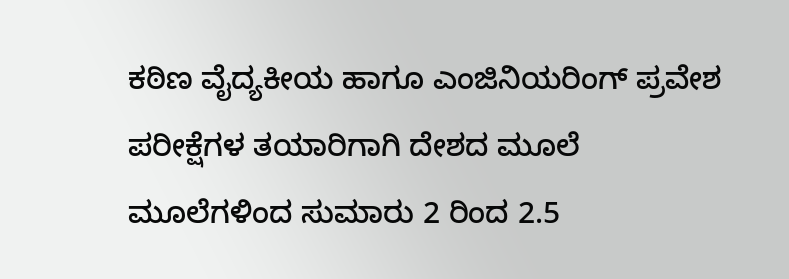ಕಠಿಣ ವೈದ್ಯಕೀಯ ಹಾಗೂ ಎಂಜಿನಿಯರಿಂಗ್ ಪ್ರವೇಶ ಪರೀಕ್ಷೆಗಳ ತಯಾರಿಗಾಗಿ ದೇಶದ ಮೂಲೆ ಮೂಲೆಗಳಿಂದ ಸುಮಾರು 2 ರಿಂದ 2.5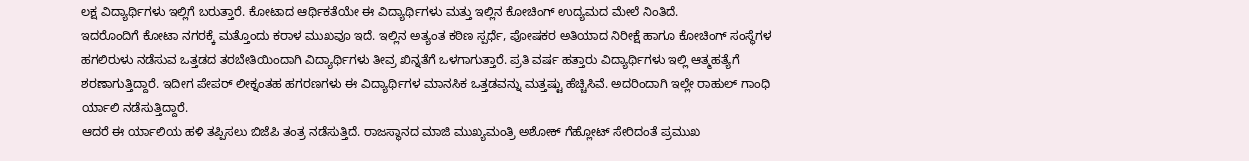ಲಕ್ಷ ವಿದ್ಯಾರ್ಥಿಗಳು ಇಲ್ಲಿಗೆ ಬರುತ್ತಾರೆ. ಕೋಟಾದ ಆರ್ಥಿಕತೆಯೇ ಈ ವಿದ್ಯಾರ್ಥಿಗಳು ಮತ್ತು ಇಲ್ಲಿನ ಕೋಚಿಂಗ್ ಉದ್ಯಮದ ಮೇಲೆ ನಿಂತಿದೆ.
ಇದರೊಂದಿಗೆ ಕೋಟಾ ನಗರಕ್ಕೆ ಮತ್ತೊಂದು ಕರಾಳ ಮುಖವೂ ಇದೆ. ಇಲ್ಲಿನ ಅತ್ಯಂತ ಕಠಿಣ ಸ್ಪರ್ಧೆ, ಪೋಷಕರ ಅತಿಯಾದ ನಿರೀಕ್ಷೆ ಹಾಗೂ ಕೋಚಿಂಗ್ ಸಂಸ್ಥೆಗಳ ಹಗಲಿರುಳು ನಡೆಸುವ ಒತ್ತಡದ ತರಬೇತಿಯಿಂದಾಗಿ ವಿದ್ಯಾರ್ಥಿಗಳು ತೀವ್ರ ಖಿನ್ನತೆಗೆ ಒಳಗಾಗುತ್ತಾರೆ. ಪ್ರತಿ ವರ್ಷ ಹತ್ತಾರು ವಿದ್ಯಾರ್ಥಿಗಳು ಇಲ್ಲಿ ಆತ್ಮಹತ್ಯೆಗೆ ಶರಣಾಗುತ್ತಿದ್ದಾರೆ. ಇದೀಗ ಪೇಪರ್ ಲೀಕ್ನಂತಹ ಹಗರಣಗಳು ಈ ವಿದ್ಯಾರ್ಥಿಗಳ ಮಾನಸಿಕ ಒತ್ತಡವನ್ನು ಮತ್ತಷ್ಟು ಹೆಚ್ಚಿಸಿವೆ. ಅದರಿಂದಾಗಿ ಇಲ್ಲೇ ರಾಹುಲ್ ಗಾಂಧಿ ರ್ಯಾಲಿ ನಡೆಸುತ್ತಿದ್ದಾರೆ.
ಆದರೆ ಈ ರ್ಯಾಲಿಯ ಹಳಿ ತಪ್ಪಿಸಲು ಬಿಜೆಪಿ ತಂತ್ರ ನಡೆಸುತ್ತಿದೆ. ರಾಜಸ್ಥಾನದ ಮಾಜಿ ಮುಖ್ಯಮಂತ್ರಿ ಅಶೋಕ್ ಗೆಹ್ಲೋಟ್ ಸೇರಿದಂತೆ ಪ್ರಮುಖ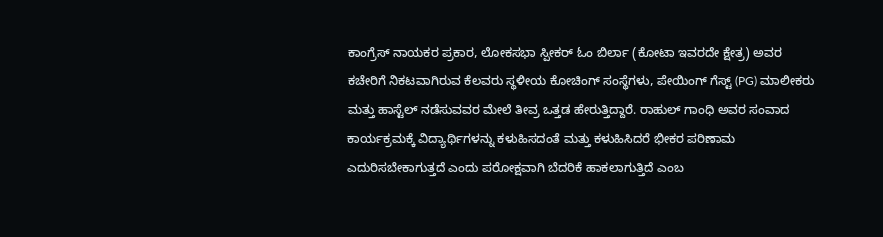ಕಾಂಗ್ರೆಸ್ ನಾಯಕರ ಪ್ರಕಾರ, ಲೋಕಸಭಾ ಸ್ಪೀಕರ್ ಓಂ ಬಿರ್ಲಾ (ಕೋಟಾ ಇವರದೇ ಕ್ಷೇತ್ರ) ಅವರ ಕಚೇರಿಗೆ ನಿಕಟವಾಗಿರುವ ಕೆಲವರು ಸ್ಥಳೀಯ ಕೋಚಿಂಗ್ ಸಂಸ್ಥೆಗಳು, ಪೇಯಿಂಗ್ ಗೆಸ್ಟ್ (PG) ಮಾಲೀಕರು ಮತ್ತು ಹಾಸ್ಟೆಲ್ ನಡೆಸುವವರ ಮೇಲೆ ತೀವ್ರ ಒತ್ತಡ ಹೇರುತ್ತಿದ್ದಾರೆ. ರಾಹುಲ್ ಗಾಂಧಿ ಅವರ ಸಂವಾದ ಕಾರ್ಯಕ್ರಮಕ್ಕೆ ವಿದ್ಯಾರ್ಥಿಗಳನ್ನು ಕಳುಹಿಸದಂತೆ ಮತ್ತು ಕಳುಹಿಸಿದರೆ ಭೀಕರ ಪರಿಣಾಮ ಎದುರಿಸಬೇಕಾಗುತ್ತದೆ ಎಂದು ಪರೋಕ್ಷವಾಗಿ ಬೆದರಿಕೆ ಹಾಕಲಾಗುತ್ತಿದೆ ಎಂಬ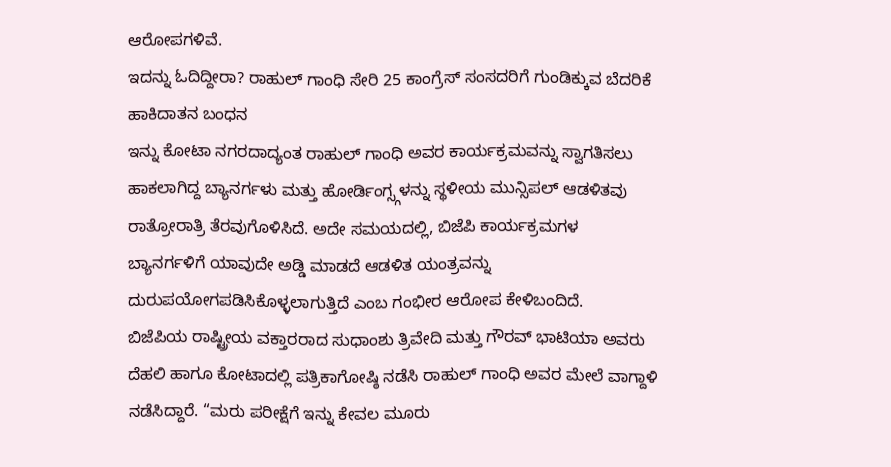ಆರೋಪಗಳಿವೆ.
ಇದನ್ನು ಓದಿದ್ದೀರಾ? ರಾಹುಲ್ ಗಾಂಧಿ ಸೇರಿ 25 ಕಾಂಗ್ರೆಸ್ ಸಂಸದರಿಗೆ ಗುಂಡಿಕ್ಕುವ ಬೆದರಿಕೆ ಹಾಕಿದಾತನ ಬಂಧನ
ಇನ್ನು ಕೋಟಾ ನಗರದಾದ್ಯಂತ ರಾಹುಲ್ ಗಾಂಧಿ ಅವರ ಕಾರ್ಯಕ್ರಮವನ್ನು ಸ್ವಾಗತಿಸಲು ಹಾಕಲಾಗಿದ್ದ ಬ್ಯಾನರ್ಗಳು ಮತ್ತು ಹೋರ್ಡಿಂಗ್ಸ್ಗಳನ್ನು ಸ್ಥಳೀಯ ಮುನ್ಸಿಪಲ್ ಆಡಳಿತವು ರಾತ್ರೋರಾತ್ರಿ ತೆರವುಗೊಳಿಸಿದೆ. ಅದೇ ಸಮಯದಲ್ಲಿ, ಬಿಜೆಪಿ ಕಾರ್ಯಕ್ರಮಗಳ ಬ್ಯಾನರ್ಗಳಿಗೆ ಯಾವುದೇ ಅಡ್ಡಿ ಮಾಡದೆ ಆಡಳಿತ ಯಂತ್ರವನ್ನು ದುರುಪಯೋಗಪಡಿಸಿಕೊಳ್ಳಲಾಗುತ್ತಿದೆ ಎಂಬ ಗಂಭೀರ ಆರೋಪ ಕೇಳಿಬಂದಿದೆ.
ಬಿಜೆಪಿಯ ರಾಷ್ಟ್ರೀಯ ವಕ್ತಾರರಾದ ಸುಧಾಂಶು ತ್ರಿವೇದಿ ಮತ್ತು ಗೌರವ್ ಭಾಟಿಯಾ ಅವರು ದೆಹಲಿ ಹಾಗೂ ಕೋಟಾದಲ್ಲಿ ಪತ್ರಿಕಾಗೋಷ್ಠಿ ನಡೆಸಿ ರಾಹುಲ್ ಗಾಂಧಿ ಅವರ ಮೇಲೆ ವಾಗ್ದಾಳಿ ನಡೆಸಿದ್ದಾರೆ. “ಮರು ಪರೀಕ್ಷೆಗೆ ಇನ್ನು ಕೇವಲ ಮೂರು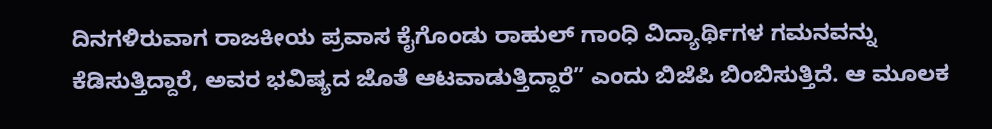ದಿನಗಳಿರುವಾಗ ರಾಜಕೀಯ ಪ್ರವಾಸ ಕೈಗೊಂಡು ರಾಹುಲ್ ಗಾಂಧಿ ವಿದ್ಯಾರ್ಥಿಗಳ ಗಮನವನ್ನು ಕೆಡಿಸುತ್ತಿದ್ದಾರೆ, ಅವರ ಭವಿಷ್ಯದ ಜೊತೆ ಆಟವಾಡುತ್ತಿದ್ದಾರೆ” ಎಂದು ಬಿಜೆಪಿ ಬಿಂಬಿಸುತ್ತಿದೆ. ಆ ಮೂಲಕ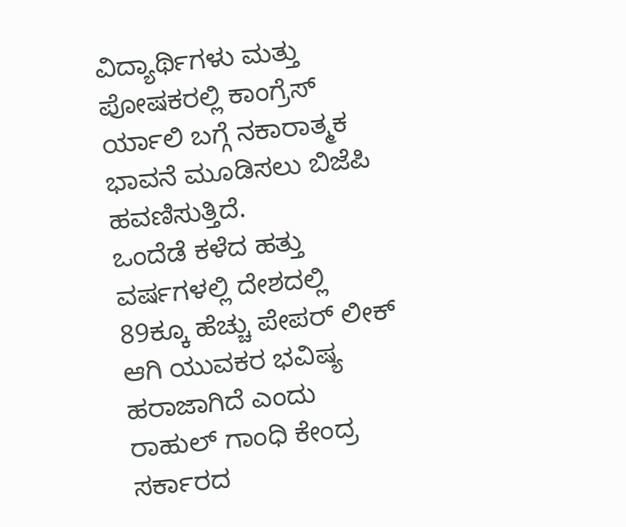ವಿದ್ಯಾರ್ಥಿಗಳು ಮತ್ತು ಪೋಷಕರಲ್ಲಿ ಕಾಂಗ್ರೆಸ್ ರ್ಯಾಲಿ ಬಗ್ಗೆ ನಕಾರಾತ್ಮಕ ಭಾವನೆ ಮೂಡಿಸಲು ಬಿಜೆಪಿ ಹವಣಿಸುತ್ತಿದೆ.
ಒಂದೆಡೆ ಕಳೆದ ಹತ್ತು ವರ್ಷಗಳಲ್ಲಿ ದೇಶದಲ್ಲಿ 89ಕ್ಕೂ ಹೆಚ್ಚು ಪೇಪರ್ ಲೀಕ್ ಆಗಿ ಯುವಕರ ಭವಿಷ್ಯ ಹರಾಜಾಗಿದೆ ಎಂದು ರಾಹುಲ್ ಗಾಂಧಿ ಕೇಂದ್ರ ಸರ್ಕಾರದ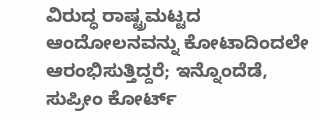ವಿರುದ್ಧ ರಾಷ್ಟ್ರಮಟ್ಟದ ಆಂದೋಲನವನ್ನು ಕೋಟಾದಿಂದಲೇ ಆರಂಭಿಸುತ್ತಿದ್ದರೆ; ಇನ್ನೊಂದೆಡೆ, ಸುಪ್ರೀಂ ಕೋರ್ಟ್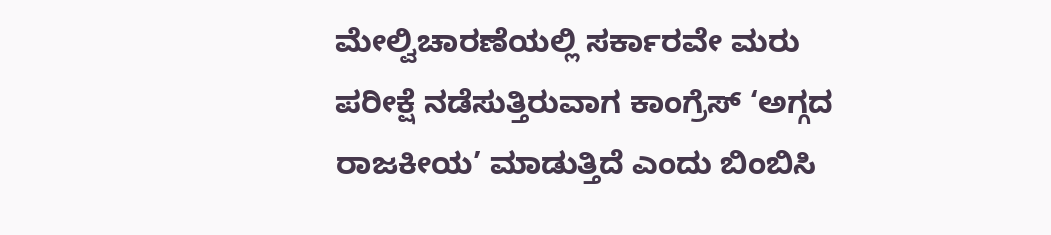ಮೇಲ್ವಿಚಾರಣೆಯಲ್ಲಿ ಸರ್ಕಾರವೇ ಮರು ಪರೀಕ್ಷೆ ನಡೆಸುತ್ತಿರುವಾಗ ಕಾಂಗ್ರೆಸ್ ‘ಅಗ್ಗದ ರಾಜಕೀಯ’ ಮಾಡುತ್ತಿದೆ ಎಂದು ಬಿಂಬಿಸಿ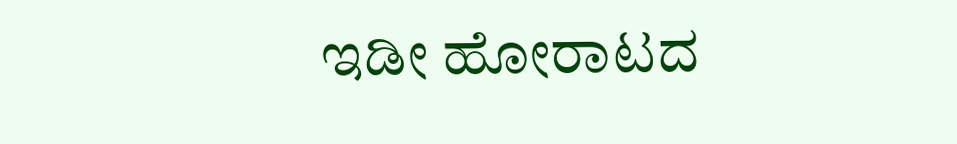ಇಡೀ ಹೋರಾಟದ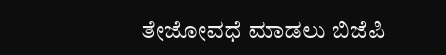ತೇಜೋವಧೆ ಮಾಡಲು ಬಿಜೆಪಿ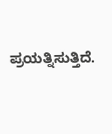ಪ್ರಯತ್ನಿಸುತ್ತಿದೆ.